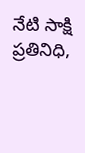నేటి సాక్షి ప్రతినిధి,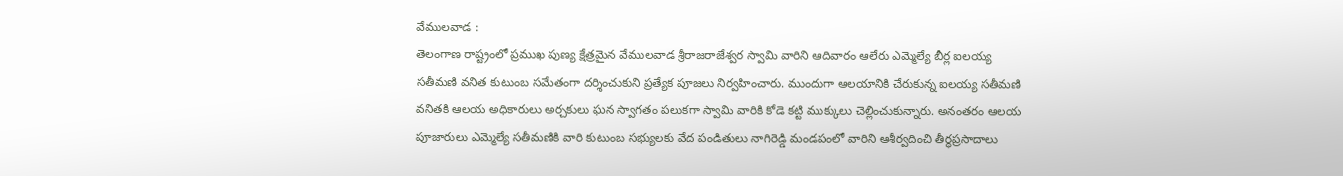వేములవాడ :
తెలంగాణ రాష్ట్రంలో ప్రముఖ పుణ్య క్షేత్రమైన వేములవాడ శ్రీరాజరాజేశ్వర స్వామి వారిని ఆదివారం ఆలేరు ఎమ్మెల్యే బీర్ల ఐలయ్య సతీమణి వనిత కుటుంబ సమేతంగా దర్శించుకుని ప్రత్యేక పూజలు నిర్వహించారు. ముందుగా ఆలయానికి చేరుకున్న ఐలయ్య సతీమణి వనితకి ఆలయ అధికారులు అర్చకులు ఘన స్వాగతం పలుకగా స్వామి వారికి కోడె కట్టి ముక్కులు చెల్లించుకున్నారు. అనంతరం ఆలయ పూజారులు ఎమ్మెల్యే సతీమణికి వారి కుటుంబ సభ్యులకు వేద పండితులు నాగిరెడ్డి మండపంలో వారిని ఆశీర్వదించి తీర్థప్రసాదాలు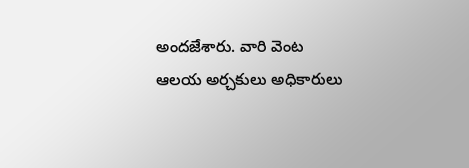అందజేశారు. వారి వెంట ఆలయ అర్చకులు అధికారులు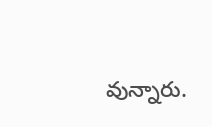వున్నారు.